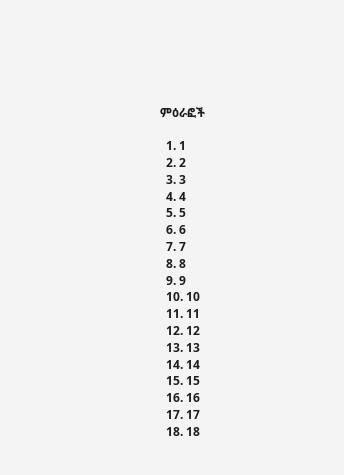ምዕራፎች

  1. 1
  2. 2
  3. 3
  4. 4
  5. 5
  6. 6
  7. 7
  8. 8
  9. 9
  10. 10
  11. 11
  12. 12
  13. 13
  14. 14
  15. 15
  16. 16
  17. 17
  18. 18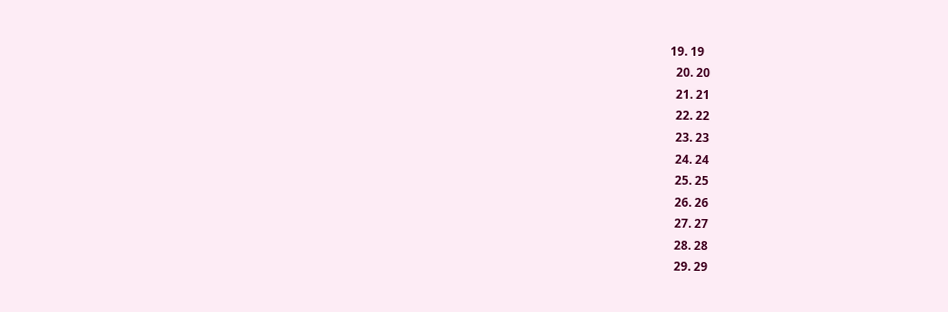19. 19
  20. 20
  21. 21
  22. 22
  23. 23
  24. 24
  25. 25
  26. 26
  27. 27
  28. 28
  29. 29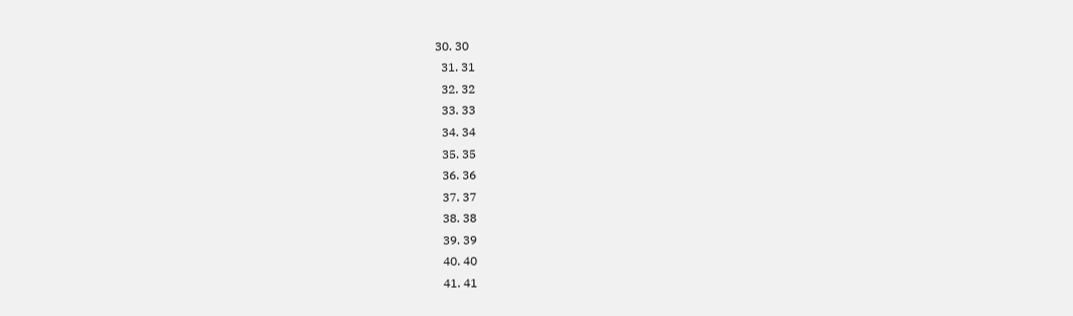30. 30
  31. 31
  32. 32
  33. 33
  34. 34
  35. 35
  36. 36
  37. 37
  38. 38
  39. 39
  40. 40
  41. 41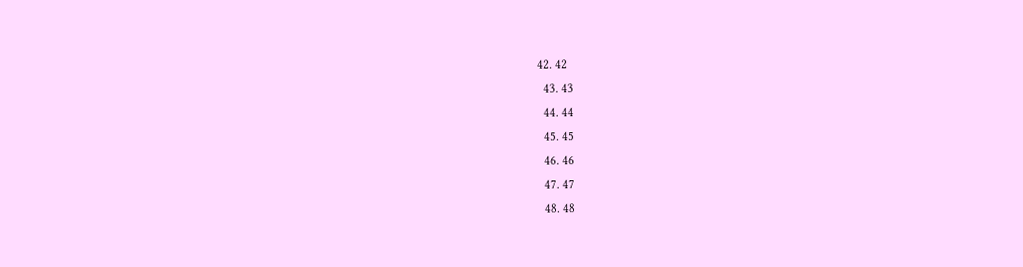42. 42
  43. 43
  44. 44
  45. 45
  46. 46
  47. 47
  48. 48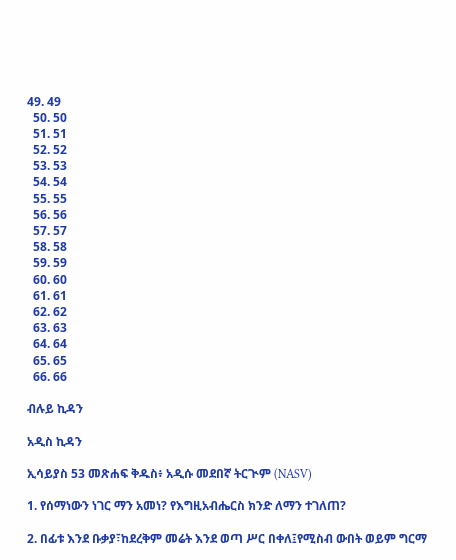49. 49
  50. 50
  51. 51
  52. 52
  53. 53
  54. 54
  55. 55
  56. 56
  57. 57
  58. 58
  59. 59
  60. 60
  61. 61
  62. 62
  63. 63
  64. 64
  65. 65
  66. 66

ብሉይ ኪዳን

አዲስ ኪዳን

ኢሳይያስ 53 መጽሐፍ ቅዱስ፥ አዲሱ መደበኛ ትርጒም (NASV)

1. የሰማነውን ነገር ማን አመነ? የእግዚአብሔርስ ክንድ ለማን ተገለጠ?

2. በፊቱ እንደ ቡቃያ፣ከደረቅም መሬት እንደ ወጣ ሥር በቀለ፤የሚስብ ውበት ወይም ግርማ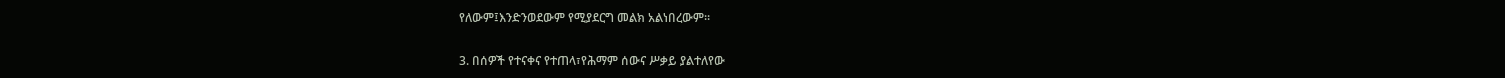የለውም፤እንድንወደውም የሚያደርግ መልክ አልነበረውም።

3. በሰዎች የተናቀና የተጠላ፣የሕማም ሰውና ሥቃይ ያልተለየው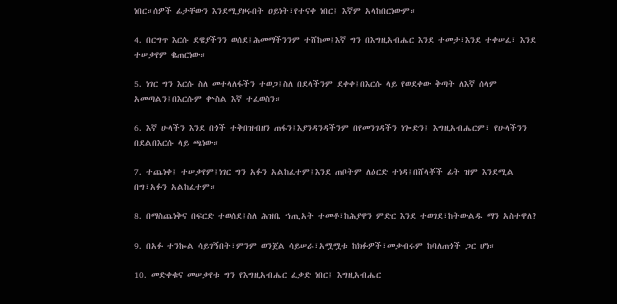ነበር።ሰዎች ፊታቸውን እንደሚያዞሩበት ዐይነት፣የተናቀ ነበር፤ እኛም አላከበርነውም።

4. በርግጥ እርሱ ደዌያችንን ወሰደ፤ሕመማችንንም ተሸከመ፤እኛ ግን በእግዚአብሔር እንደ ተመታ፣እንደ ተቀሠፈ፣ እንደ ተሠቃየም ቈጠርነው።

5. ነገር ግን እርሱ ስለ መተላለፋችን ተወጋ፤ስለ በደላችንም ደቀቀ፤በእርሱ ላይ የወደቀው ቅጣት ለእኛ ሰላም አመጣልን፤በእርሱም ቍስል እኛ ተፈወስን።

6. እኛ ሁላችን እንደ በጎች ተቅበዝብዘን ጠፋን፤እያንዳንዳችንም በየመንገዳችን ነጐድን፤ እግዚአብሔርም፣ የሁላችንን በደልበእርሱ ላይ ጫነው።

7. ተጨነቀ፤ ተሠቃየም፤ነገር ግን አፉን አልከፈተም፤እንደ ጠቦትም ለዕርድ ተነዳ፤በሸላቾች ፊት ዝም እንደሚል በግ፣አፉን አልከፈተም።

8. በማስጨነቅና በፍርድ ተወሰደ፤ስለ ሕዝቤ ኀጢአት ተመቶ፣ከሕያዋን ምድር እንደ ተወገደ፣ከትውልዱ ማን አስተዋለ?

9. በአፉ ተንኰል ሳይገኝበት፣ምንም ወንጀል ሳይሠራ፣አሟሟቱ ከክፉዎች፣መቃብሩም ከባለጠጎች ጋር ሆነ።

10. መድቀቁና መሠቃየቱ ግን የእግዚአብሔር ፈቃድ ነበር፤ እግዚአብሔር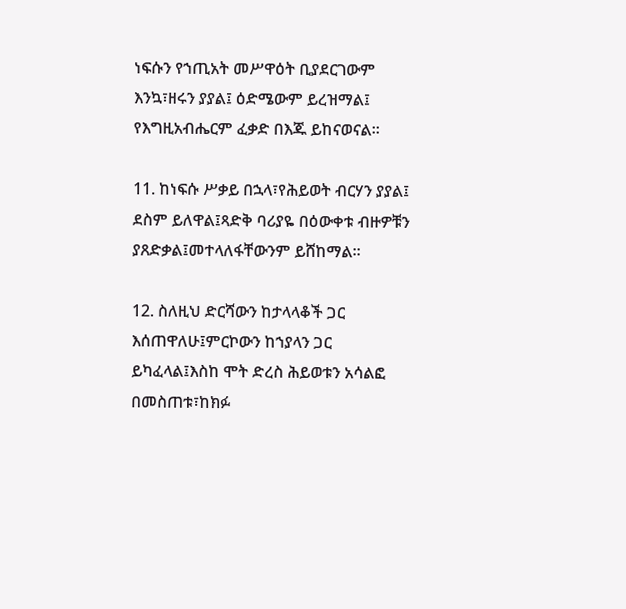ነፍሱን የኀጢአት መሥዋዕት ቢያደርገውም እንኳ፣ዘሩን ያያል፤ ዕድሜውም ይረዝማል፤ የእግዚአብሔርም ፈቃድ በእጁ ይከናወናል።

11. ከነፍሱ ሥቃይ በኋላ፣የሕይወት ብርሃን ያያል፤ ደስም ይለዋል፤ጻድቅ ባሪያዬ በዕውቀቱ ብዙዎቹን ያጸድቃል፤መተላለፋቸውንም ይሸከማል።

12. ስለዚህ ድርሻውን ከታላላቆች ጋር እሰጠዋለሁ፤ምርኮውን ከኀያላን ጋር ይካፈላል፤እስከ ሞት ድረስ ሕይወቱን አሳልፎ በመስጠቱ፣ከክፉ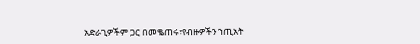አድራጊዎችም ጋር በመቈጠሩ፣የብዙዎችን ኀጢአት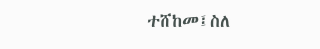ተሸከመ፤ስለ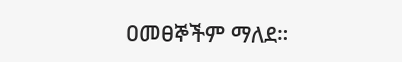ዐመፀኞችም ማለደ።